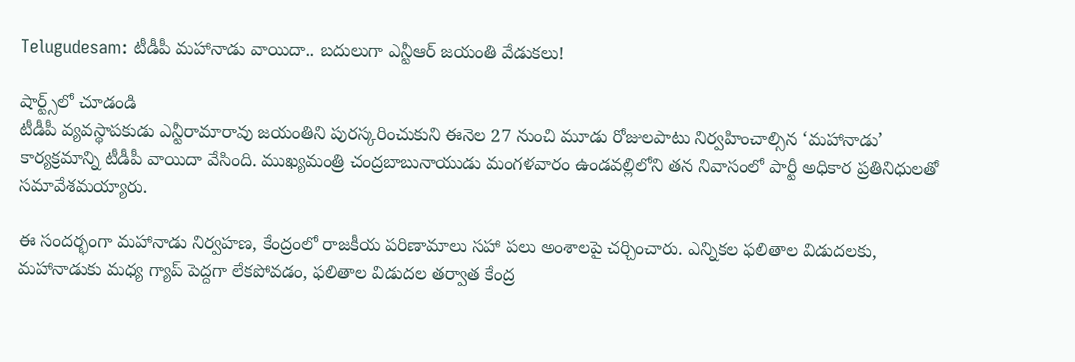Telugudesam: టీడీపీ మహానాడు వాయిదా.. బదులుగా ఎన్టీఆర్ జయంతి వేడుకలు!

షార్ట్స్‌లో చూడండి
టీడీపీ వ్యవస్థాపకుడు ఎన్టీరామారావు జయంతిని పురస్కరించుకుని ఈనెల 27 నుంచి మూడు రోజులపాటు నిర్వహించాల్సిన ‘మహానాడు’ కార్యక్రమాన్ని టీడీపీ వాయిదా వేసింది. ముఖ్యమంత్రి చంద్రబాబునాయుడు మంగళవారం ఉండవల్లిలోని తన నివాసంలో పార్టీ అధికార ప్రతినిధులతో సమావేశమయ్యారు.

ఈ సందర్భంగా మహానాడు నిర్వహణ, కేంద్రంలో రాజకీయ పరిణామాలు సహా పలు అంశాలపై చర్చించారు. ఎన్నికల ఫలితాల విడుదలకు, మహానాడుకు మధ్య గ్యాప్ పెద్దగా లేకపోవడం, ఫలితాల విడుదల తర్వాత కేంద్ర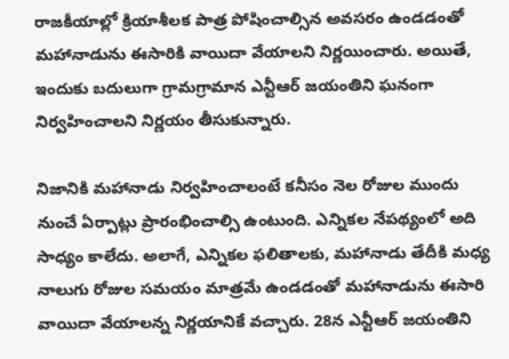రాజకీయాల్లో క్రియాశీలక పాత్ర పోషించాల్సిన అవసరం ఉండడంతో మహానాడును ఈసారికి వాయిదా వేయాలని నిర్ణయించారు. అయితే, ఇందుకు బదులుగా గ్రామగ్రామాన ఎన్టీఆర్ జయంతిని ఘనంగా నిర్వహించాలని నిర్ణయం తీసుకున్నారు.

నిజానికి మహానాడు నిర్వహించాలంటే కనీసం నెల రోజుల ముందు నుంచే ఏర్పాట్లు ప్రారంభించాల్సి ఉంటుంది. ఎన్నికల నేపథ్యంలో అది సాధ్యం కాలేదు. అలాగే, ఎన్నికల ఫలితాలకు, మహానాడు తేదీకి మధ్య నాలుగు రోజుల సమయం మాత్రమే ఉండడంతో మహానాడును ఈసారి వాయిదా వేయాలన్న నిర్ణయానికే వచ్చారు. 28న ఎన్టీఆర్ జయంతిని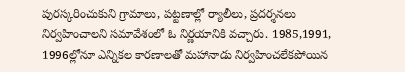పురస్కరించుకుని గ్రామాలు, పట్టణాల్లో ర్యాలీలు, ప్రదర్శనలు నిర్వహించాలని సమావేశంలో ఓ నిర్ణయానికి వచ్చారు. 1985,1991, 1996ల్లోనూ ఎన్నికల కారణాలతో మహానాడు నిర్వహించలేకపోయిన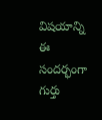విషయాన్ని ఈ సందర్భంగా గుర్తు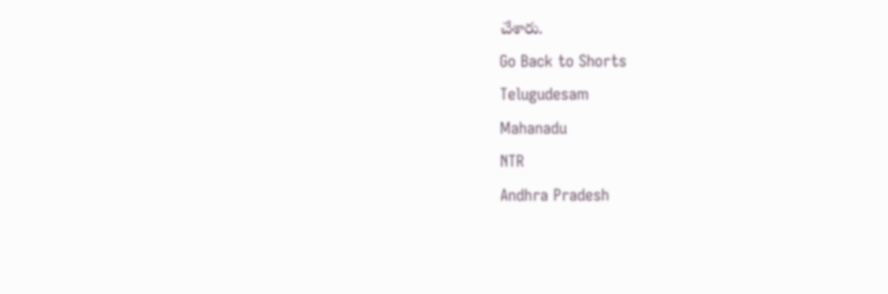చేశారు.
Go Back to Shorts
Telugudesam
Mahanadu
NTR
Andhra Pradesh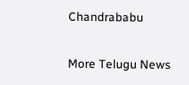Chandrababu

More Telugu News